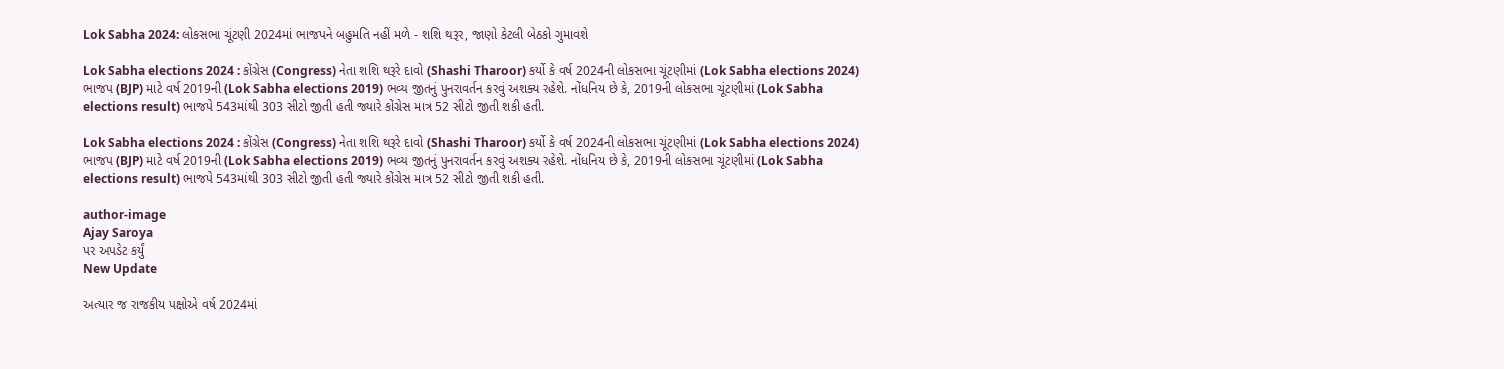Lok Sabha 2024: લોકસભા ચૂંટણી 2024માં ભાજપને બહુમતિ નહીં મળે - શશિ થરૂર, જાણો કેટલી બેઠકો ગુમાવશે

Lok Sabha elections 2024 : કોંગ્રેસ (Congress) નેતા શશિ થરૂરે દાવો (Shashi Tharoor) કર્યો કે વર્ષ 2024ની લોકસભા ચૂંટણીમાં (Lok Sabha elections 2024) ભાજપ (BJP) માટે વર્ષ 2019ની (Lok Sabha elections 2019) ભવ્ય જીતનું પુનરાવર્તન કરવું અશક્ય રહેશે. નોંધનિય છે કે, 2019ની લોકસભા ચૂંટણીમાં (Lok Sabha elections result) ભાજપે 543માંથી 303 સીટો જીતી હતી જ્યારે કોંગ્રેસ માત્ર 52 સીટો જીતી શકી હતી.

Lok Sabha elections 2024 : કોંગ્રેસ (Congress) નેતા શશિ થરૂરે દાવો (Shashi Tharoor) કર્યો કે વર્ષ 2024ની લોકસભા ચૂંટણીમાં (Lok Sabha elections 2024) ભાજપ (BJP) માટે વર્ષ 2019ની (Lok Sabha elections 2019) ભવ્ય જીતનું પુનરાવર્તન કરવું અશક્ય રહેશે. નોંધનિય છે કે, 2019ની લોકસભા ચૂંટણીમાં (Lok Sabha elections result) ભાજપે 543માંથી 303 સીટો જીતી હતી જ્યારે કોંગ્રેસ માત્ર 52 સીટો જીતી શકી હતી.

author-image
Ajay Saroya
પર અપડેટ કર્યું
New Update

અત્યાર જ રાજકીય પક્ષોએ વર્ષ 2024માં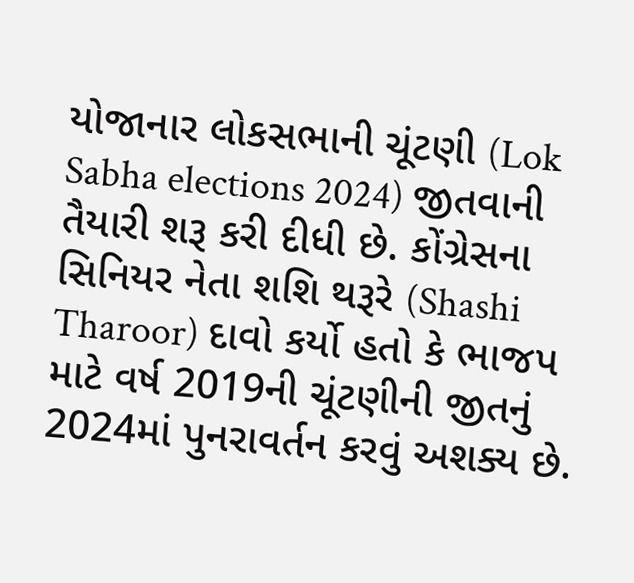યોજાનાર લોકસભાની ચૂંટણી (Lok Sabha elections 2024) જીતવાની તૈયારી શરૂ કરી દીધી છે. કોંગ્રેસના સિનિયર નેતા શશિ થરૂરે (Shashi Tharoor) દાવો કર્યો હતો કે ભાજપ માટે વર્ષ 2019ની ચૂંટણીની જીતનું 2024માં પુનરાવર્તન કરવું અશક્ય છે.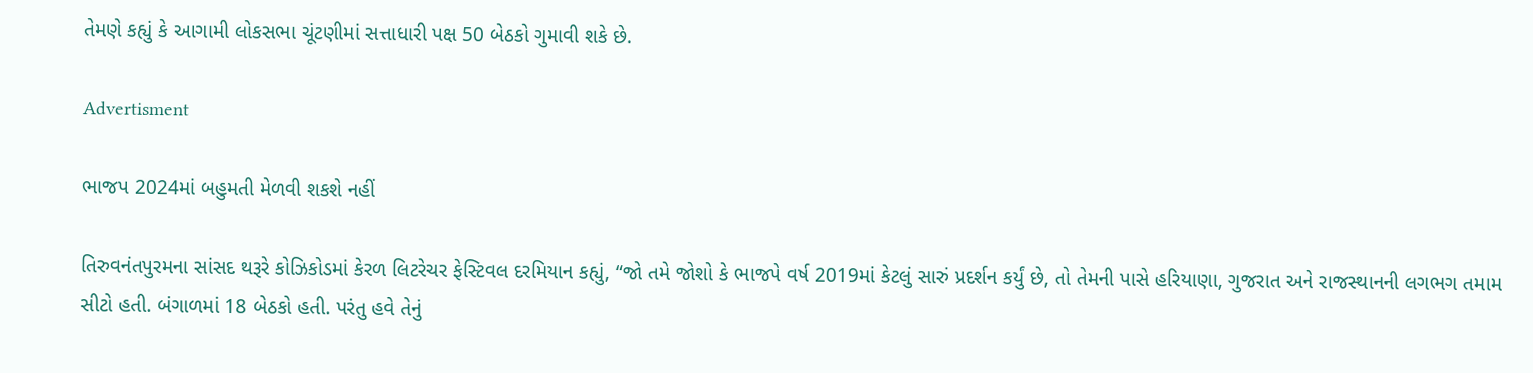તેમણે કહ્યું કે આગામી લોકસભા ચૂંટણીમાં સત્તાધારી પક્ષ 50 બેઠકો ગુમાવી શકે છે.

Advertisment

ભાજપ 2024માં બહુમતી મેળવી શકશે નહીં

તિરુવનંતપુરમના સાંસદ થરૂરે કોઝિકોડમાં કેરળ લિટરેચર ફેસ્ટિવલ દરમિયાન કહ્યું, “જો તમે જોશો કે ભાજપે વર્ષ 2019માં કેટલું સારું પ્રદર્શન કર્યું છે, તો તેમની પાસે હરિયાણા, ગુજરાત અને રાજસ્થાનની લગભગ તમામ સીટો હતી. બંગાળમાં 18 બેઠકો હતી. પરંતુ હવે તેનું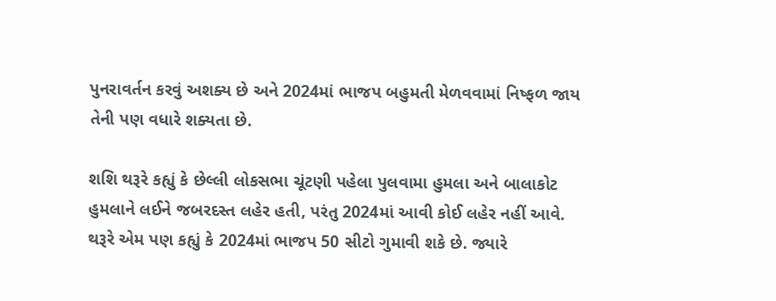પુનરાવર્તન કરવું અશક્ય છે અને 2024માં ભાજપ બહુમતી મેળવવામાં નિષ્ફળ જાય તેની પણ વધારે શક્યતા છે.

શશિ થરૂરે કહ્યું કે છેલ્લી લોકસભા ચૂંટણી પહેલા પુલવામા હુમલા અને બાલાકોટ હુમલાને લઈને જબરદસ્ત લહેર હતી, પરંતુ 2024માં આવી કોઈ લહેર નહીં આવે. થરૂરે એમ પણ કહ્યું કે 2024માં ભાજપ 50 સીટો ગુમાવી શકે છે. જ્યારે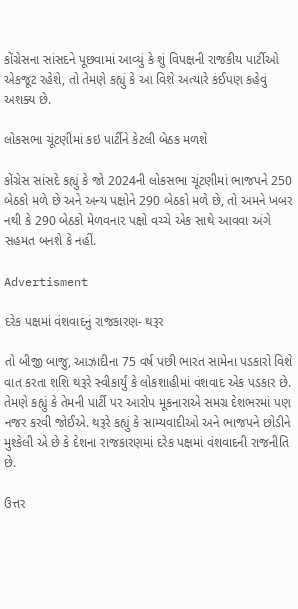કોંગ્રેસના સાંસદને પૂછવામાં આવ્યું કે શું વિપક્ષની રાજકીય પાર્ટીઓ એકજૂટ રહેશે, તો તેમણે કહ્યું કે આ વિશે અત્યારે કંઈપણ કહેવું અશક્ય છે.

લોકસભા ચૂંટણીમાં કઇ પાર્ટીને કેટલી બેઠક મળશે

કોંગ્રેસ સાંસદે કહ્યું કે જો 2024ની લોકસભા ચૂંટણીમાં ભાજપને 250 બેઠકો મળે છે અને અન્ય પક્ષોને 290 બેઠકો મળે છે, તો અમને ખબર નથી કે 290 બેઠકો મેળવનાર પક્ષો વચ્ચે એક સાથે આવવા અંગે સહમત બનશે કે નહીં.

Advertisment

દરેક પક્ષમાં વંશવાદનું રાજકારણ- થરૂર

તો બીજી બાજુ, આઝાદીના 75 વર્ષ પછી ભારત સામેના પડકારો વિશે વાત કરતા શશિ થરૂરે સ્વીકાર્યું કે લોકશાહીમાં વંશવાદ એક પડકાર છે. તેમણે કહ્યું કે તેમની પાર્ટી પર આરોપ મૂકનારાએ સમગ્ર દેશભરમાં પણ નજર કરવી જોઈએ. થરૂરે કહ્યું કે સામ્યવાદીઓ અને ભાજપને છોડીને મુશ્કેલી એ છે કે દેશના રાજકારણમાં દરેક પક્ષમાં વંશવાદની રાજનીતિ છે.

ઉત્તર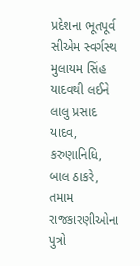પ્રદેશના ભૂતપૂર્વ સીએમ સ્વર્ગસ્થ મુલાયમ સિંહ યાદવથી લઈને લાલુ પ્રસાદ યાદવ, કરુણાનિધિ, બાલ ઠાકરે, તમામ રાજકારણીઓના પુત્રો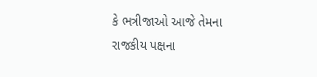કે ભત્રીજાઓ આજે તેમના રાજકીય પક્ષના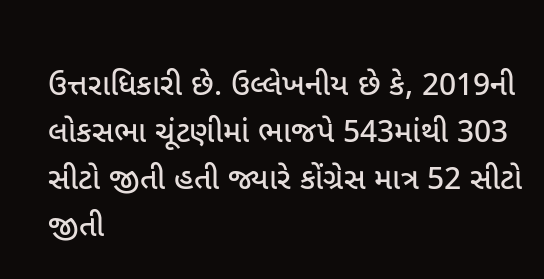ઉત્તરાધિકારી છે. ઉલ્લેખનીય છે કે, 2019ની લોકસભા ચૂંટણીમાં ભાજપે 543માંથી 303 સીટો જીતી હતી જ્યારે કોંગ્રેસ માત્ર 52 સીટો જીતી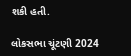શકી હતી.

લોકસભા ચૂંટણી 2024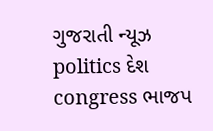ગુજરાતી ન્યૂઝ politics દેશ congress ભાજપ